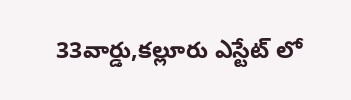33వార్డు,కల్లూరు ఎస్టేట్ లో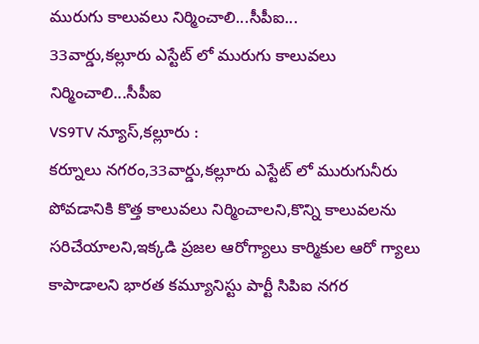మురుగు కాలువలు నిర్మించాలి...సీపీఐ...
33వార్డు,కల్లూరు ఎస్టేట్ లో మురుగు కాలువలు నిర్మించాలి...సీపీఐ
VS9TV న్యూస్,కల్లూరు :
కర్నూలు నగరం,33వార్డు,కల్లూరు ఎస్టేట్ లో మురుగునీరు పోవడానికి కొత్త కాలువలు నిర్మించాలని,కొన్ని కాలువలను సరిచేయాలని,ఇక్కడి ప్రజల ఆరోగ్యాలు కార్మికుల ఆరో గ్యాలు కాపాడాలని భారత కమ్యూనిస్టు పార్టీ సిపిఐ నగర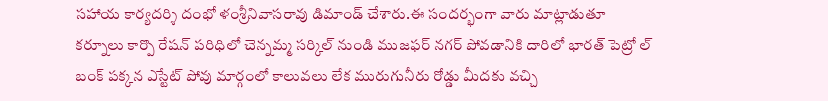సహాయ కార్యదర్శి దంభో ళంశ్రీనివాసరావు డిమాండ్ చేశారు.ఈ సందర్భంగా వారు మాట్లాడుతూ కర్నూలు కార్పొ రేషన్ పరిధిలో చెన్నమ్మ సర్కిల్ నుండి ముజఫర్ నగర్ పోవడానికి దారిలో భారత్ పెట్రో ల్ బంక్ పక్కన ఎస్టేట్ పోవు మార్గంలో కాలువలు లేక మురుగునీరు రోడ్డు మీదకు వచ్చి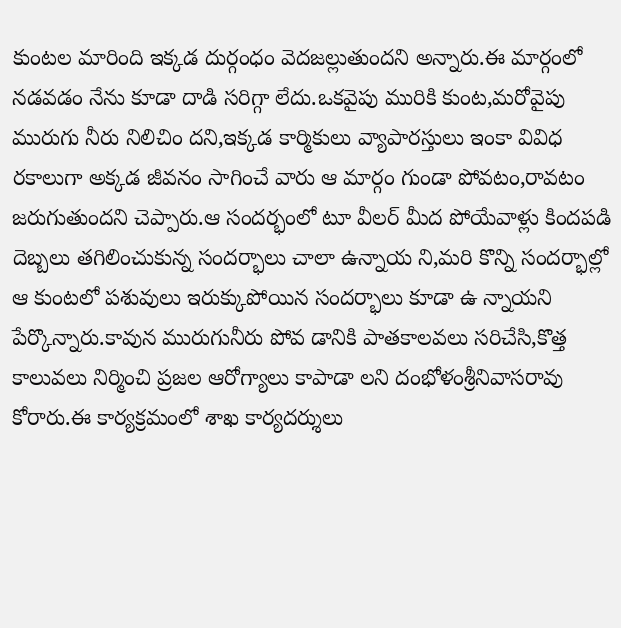కుంటల మారింది ఇక్కడ దుర్గంధం వెదజల్లుతుందని అన్నారు.ఈ మార్గంలో నడవడం నేను కూడా దాడి సరిగ్గా లేదు.ఒకవైపు మురికి కుంట,మరోవైపు మురుగు నీరు నిలిచిం దని,ఇక్కడ కార్మికులు వ్యాపారస్తులు ఇంకా వివిధ రకాలుగా అక్కడ జీవనం సాగించే వారు ఆ మార్గం గుండా పోవటం,రావటం జరుగుతుందని చెప్పారు.ఆ సందర్భంలో టూ వీలర్ మీద పోయేవాళ్లు కిందపడి దెబ్బలు తగిలించుకున్న సందర్భాలు చాలా ఉన్నాయ ని,మరి కొన్ని సందర్భాల్లో ఆ కుంటలో పశువులు ఇరుక్కుపోయిన సందర్భాలు కూడా ఉ న్నాయని పేర్కొన్నారు.కావున మురుగునీరు పోవ డానికి పాతకాలవలు సరిచేసి,కొత్త కాలువలు నిర్మించి ప్రజల ఆరోగ్యాలు కాపాడా లని దంభోళంశ్రీనివాసరావు కోరారు.ఈ కార్యక్రమంలో శాఖ కార్యదర్శులు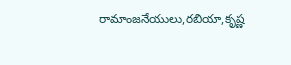రామాంజనేయులు,రబియా,కృష్ణ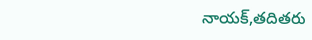నాయక్,తదితరు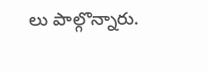లు పాల్గొన్నారు.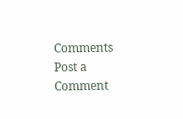Comments
Post a Comment